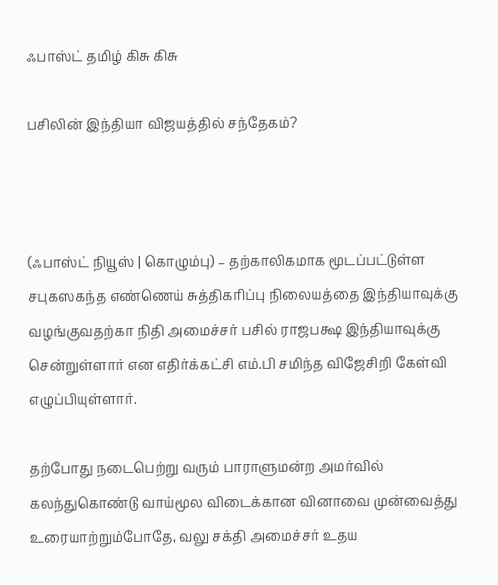ஃபாஸ்ட் தமிழ் கிசு கிசு

பசிலின் இந்தியா விஜயத்தில் சந்தேகம்?



(ஃபாஸ்ட் நியூஸ் | கொழும்பு) – தற்காலிகமாக மூடப்பட்டுள்ள சபுகஸகந்த எண்ணெய் சுத்திகரிப்பு நிலையத்தை இந்தியாவுக்கு வழங்குவதற்கா நிதி அமைச்சர் பசில் ராஜபக்ஷ இந்தியாவுக்கு சென்றுள்ளார் என எதிர்க்கட்சி எம்.பி சமிந்த விஜேசிறி கேள்வி எழுப்பியுள்ளார்.

தற்போது நடைபெற்று வரும் பாராளுமன்ற அமர்வில் கலந்துகொண்டு வாய்மூல விடைக்கான வினாவை முன்வைத்து உரையாற்றும்போதே, வலு சக்தி அமைச்சர் உதய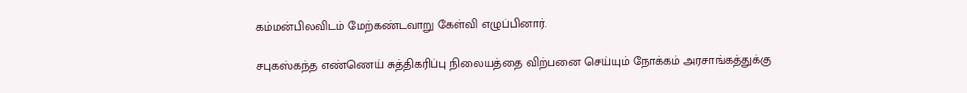கம்மன்பிலவிடம் மேற்கண்டவாறு கேள்வி எழுப்பினார்.

சபுகஸ்கந்த எண்ணெய் சுத்திகரிப்பு நிலையத்தை விற்பனை செய்யும் நோக்கம் அரசாங்கத்துக்கு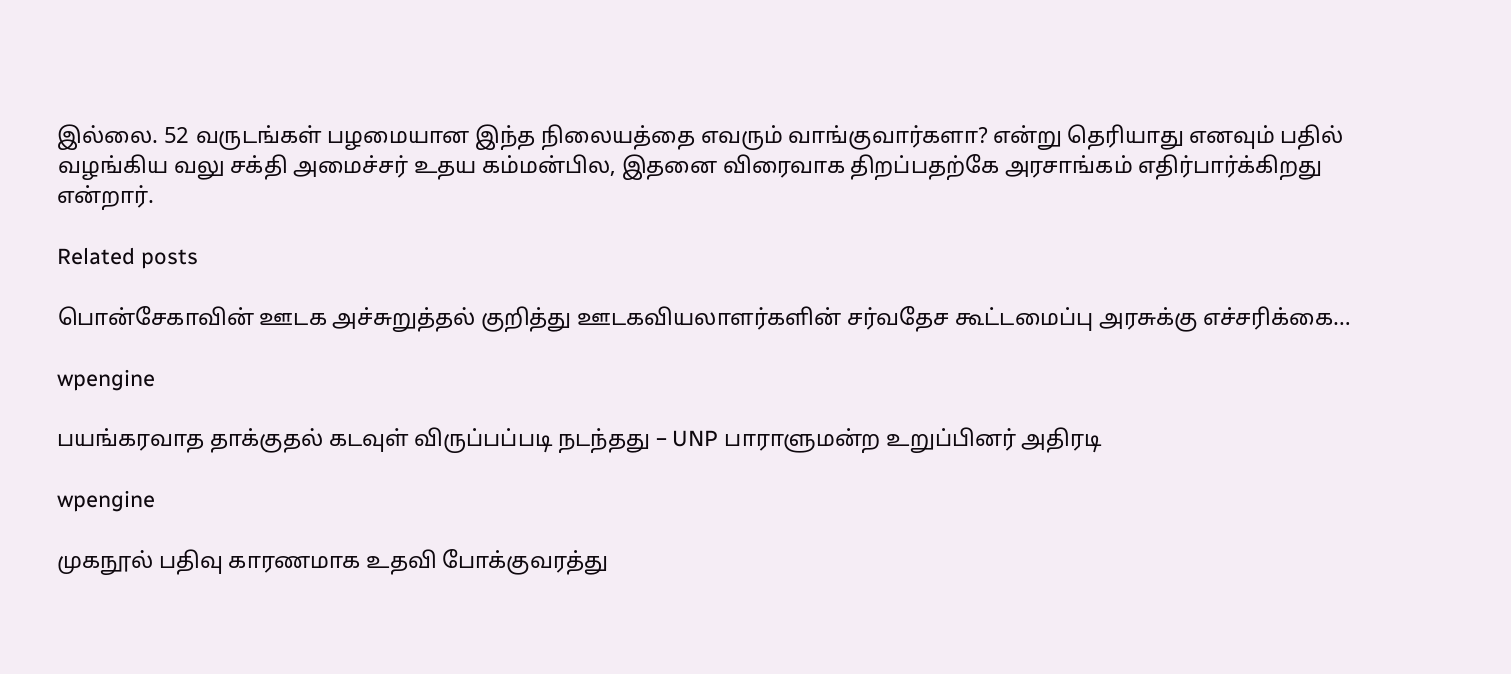இல்லை. 52 வருடங்கள் பழமையான இந்த நிலையத்தை எவரும் வாங்குவார்களா? என்று தெரியாது எனவும் பதில் வழங்கிய வலு சக்தி அமைச்சர் உதய கம்மன்பில, இதனை விரைவாக திறப்பதற்கே அரசாங்கம் எதிர்பார்க்கிறது என்றார்.

Related posts

பொன்சேகாவின் ஊடக அச்சுறுத்தல் குறித்து ஊடகவியலாளர்களின் சர்வதேச கூட்டமைப்பு அரசுக்கு எச்சரிக்கை…

wpengine

பயங்கரவாத தாக்குதல் கடவுள் விருப்பப்படி நடந்தது – UNP பாராளுமன்ற உறுப்பினர் அதிரடி

wpengine

முகநூல் பதிவு காரணமாக உதவி போக்குவரத்து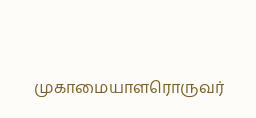முகாமையாளரொருவர்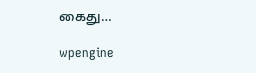கைது…

wpengine